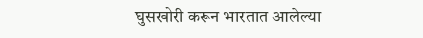घुसखोरी करून भारतात आलेल्या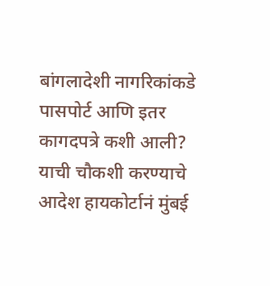बांगलादेशी नागरिकांकडे पासपोर्ट आणि इतर कागदपत्रे कशी आली? याची चौकशी करण्याचे आदेश हायकोर्टानं मुंबई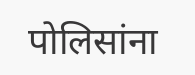पोलिसांना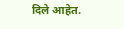दिले आहेत.